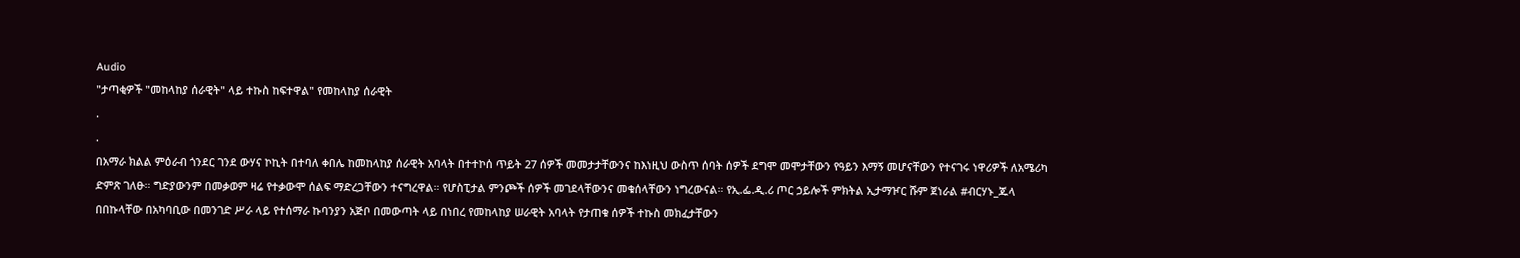Audio
"ታጣቂዎች "መከላከያ ሰራዊት" ላይ ተኩስ ከፍተዋል" የመከላከያ ሰራዊት
.
.
በአማራ ክልል ምዕራብ ጎንደር ገንደ ውሃና ኮኪት በተባለ ቀበሌ ከመከላከያ ሰራዊት አባላት በተተኮሰ ጥይት 27 ሰዎች መመታታቸውንና ከእነዚህ ውስጥ ሰባት ሰዎች ደግሞ መሞታቸውን የዓይን እማኝ መሆናቸውን የተናገሩ ነዋሪዎች ለአሜሪካ ድምጽ ገለፁ። ግድያውንም በመቃወም ዛሬ የተቃውሞ ሰልፍ ማድረጋቸውን ተናግረዋል። የሆስፒታል ምንጮች ሰዎች መገደላቸውንና መቁሰላቸውን ነግረውናል። የኢ.ፌ.ዲ.ሪ ጦር ኃይሎች ምክትል ኢታማዦር ሹም ጀነራል #ብርሃኑ_ጁላ በበኩላቸው በአካባቢው በመንገድ ሥራ ላይ የተሰማራ ኩባንያን አጅቦ በመውጣት ላይ በነበረ የመከላከያ ሠራዊት አባላት የታጠቁ ሰዎች ተኩስ መክፈታቸውን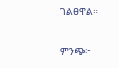ገልፀዋል።

ምንጭ፦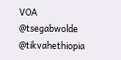VOA
@tsegabwolde @tikvahethiopia